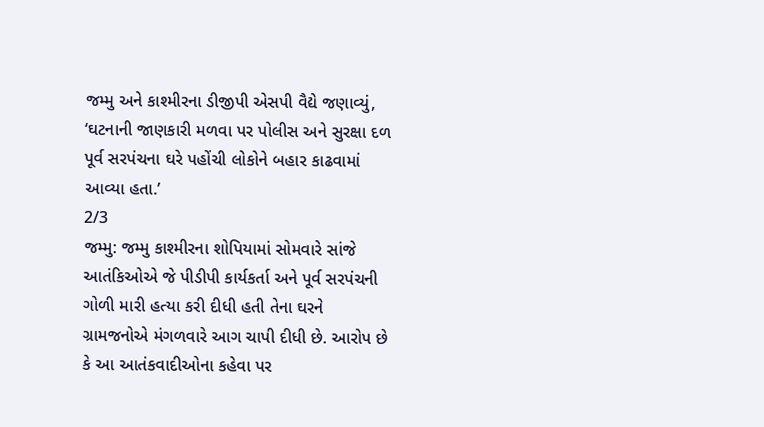જમ્મુ અને કાશ્મીરના ડીજીપી એસપી વૈદ્યે જણાવ્યું, ‘ઘટનાની જાણકારી મળવા પર પોલીસ અને સુરક્ષા દળ પૂર્વ સરપંચના ઘરે પહોંચી લોકોને બહાર કાઢવામાં આવ્યા હતા.’
2/3
જમ્મુ: જમ્મુ કાશ્મીરના શોપિયામાં સોમવારે સાંજે આતંકિઓએ જે પીડીપી કાર્યકર્તા અને પૂર્વ સરપંચની ગોળી મારી હત્યા કરી દીધી હતી તેના ઘરને ગ્રામજનોએ મંગળવારે આગ ચાપી દીધી છે. આરોપ છે કે આ આતંકવાદીઓના કહેવા પર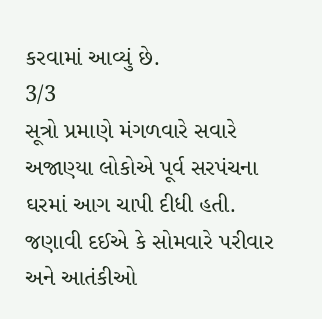કરવામાં આવ્યું છે.
3/3
સૂત્રો પ્રમાણે મંગળવારે સવારે અજાણ્યા લોકોએ પૂર્વ સરપંચના ઘરમાં આગ ચાપી દીધી હતી. જણાવી દઈએ કે સોમવારે પરીવાર અને આતંકીઓ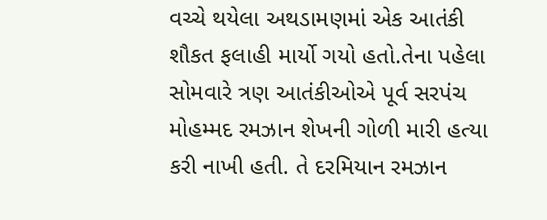વચ્ચે થયેલા અથડામણમાં એક આતંકી શૌકત ફલાહી માર્યો ગયો હતો.તેના પહેલા સોમવારે ત્રણ આતંકીઓએ પૂર્વ સરપંચ મોહમ્મદ રમઝાન શેખની ગોળી મારી હત્યા કરી નાખી હતી. તે દરમિયાન રમઝાન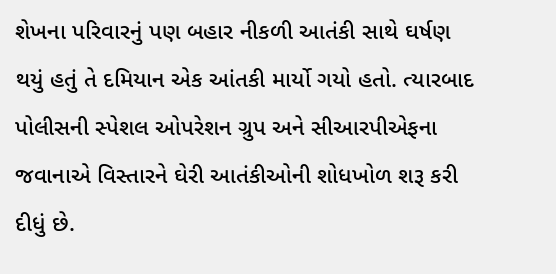શેખના પરિવારનું પણ બહાર નીકળી આતંકી સાથે ઘર્ષણ થયું હતું તે દમિયાન એક આંતકી માર્યો ગયો હતો. ત્યારબાદ પોલીસની સ્પેશલ ઓપરેશન ગ્રુપ અને સીઆરપીએફના જવાનાએ વિસ્તારને ઘેરી આતંકીઓની શોધખોળ શરૂ કરી દીધું છે.